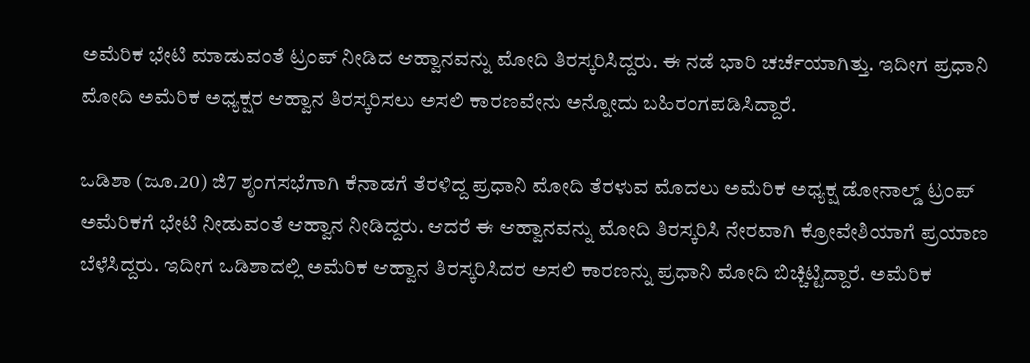ಅಮೆರಿಕ ಭೇಟಿ ಮಾಡುವಂತೆ ಟ್ರಂಪ್ ನೀಡಿದ ಆಹ್ವಾನವನ್ನು ಮೋದಿ ತಿರಸ್ಕರಿಸಿದ್ದರು. ಈ ನಡೆ ಭಾರಿ ಚರ್ಚೆಯಾಗಿತ್ತು. ಇದೀಗ ಪ್ರಧಾನಿ ಮೋದಿ ಅಮೆರಿಕ ಅಧ್ಯಕ್ಷರ ಆಹ್ವಾನ ತಿರಸ್ಕರಿಸಲು ಅಸಲಿ ಕಾರಣವೇನು ಅನ್ನೋದು ಬಹಿರಂಗಪಡಿಸಿದ್ದಾರೆ.

ಒಡಿಶಾ (ಜೂ.20) ಜಿ7 ಶೃಂಗಸಭೆಗಾಗಿ ಕೆನಾಡಗೆ ತೆರಳಿದ್ದ ಪ್ರಧಾನಿ ಮೋದಿ ತೆರಳುವ ಮೊದಲು ಅಮೆರಿಕ ಅಧ್ಯಕ್ಷ ಡೋನಾಲ್ಡ್ ಟ್ರಂಪ್ ಅಮೆರಿಕಗೆ ಭೇಟಿ ನೀಡುವಂತೆ ಆಹ್ವಾನ ನೀಡಿದ್ದರು. ಆದರೆ ಈ ಆಹ್ವಾನವನ್ನು ಮೋದಿ ತಿರಸ್ಕರಿಸಿ ನೇರವಾಗಿ ಕ್ರೋವೇಶಿಯಾಗೆ ಪ್ರಯಾಣ ಬೆಳೆಸಿದ್ದರು. ಇದೀಗ ಒಡಿಶಾದಲ್ಲಿ ಅಮೆರಿಕ ಆಹ್ವಾನ ತಿರಸ್ಕರಿಸಿದರ ಅಸಲಿ ಕಾರಣನ್ನು ಪ್ರಧಾನಿ ಮೋದಿ ಬಿಚ್ಚಿಟ್ಟಿದ್ದಾರೆ. ಅಮೆರಿಕ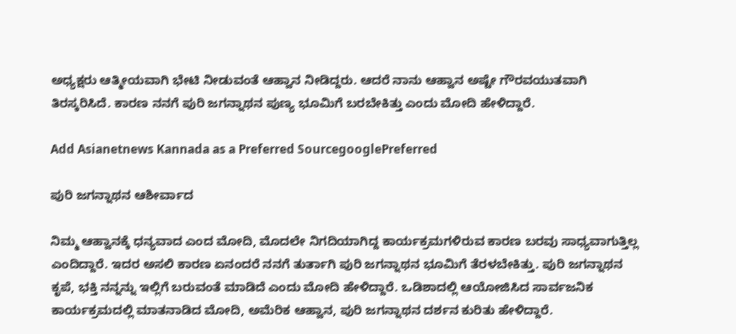ಅಧ್ಯಕ್ಷರು ಆತ್ಮೀಯವಾಗಿ ಭೇಟಿ ನೀಡುವಂತೆ ಆಹ್ವಾನ ನೀಡಿದ್ದರು. ಆದರೆ ನಾನು ಆಹ್ವಾನ ಅಷ್ಟೇ ಗೌರವಯುತವಾಗಿ ತಿರಸ್ಕರಿಸಿದೆ. ಕಾರಣ ನನಗೆ ಪುರಿ ಜಗನ್ನಾಥನ ಪುಣ್ಯ ಭೂಮಿಗೆ ಬರಬೇಕಿತ್ತು ಎಂದು ಮೋದಿ ಹೇಳಿದ್ದಾರೆ.

Add Asianetnews Kannada as a Preferred SourcegooglePreferred

ಪುರಿ ಜಗನ್ನಾಥನ ಆಶೀರ್ವಾದ

ನಿಮ್ಮ ಆಹ್ವಾನಕ್ಕೆ ಧನ್ಯವಾದ ಎಂದ ಮೋದಿ, ಮೊದಲೇ ನಿಗದಿಯಾಗಿದ್ದ ಕಾರ್ಯಕ್ರಮಗಳಿರುವ ಕಾರಣ ಬರವು ಸಾಧ್ಯವಾಗುತ್ತಿಲ್ಲ ಎಂದಿದ್ದಾರೆ. ಇದರ ಅಸಲಿ ಕಾರಣ ಏನಂದರೆ ನನಗೆ ತುರ್ತಾಗಿ ಪುರಿ ಜಗನ್ನಾಥನ ಭೂಮಿಗೆ ತೆರಳಬೇಕಿತ್ತು. ಪುರಿ ಜಗನ್ನಾಥನ ಕೃಪೆ, ಭಕ್ತಿ ನನ್ನನ್ನು ಇಲ್ಲಿಗೆ ಬರುವಂತೆ ಮಾಡಿದೆ ಎಂದು ಮೋದಿ ಹೇಳಿದ್ದಾರೆ. ಒಡಿಶಾದಲ್ಲಿ ಆಯೋಜಿಸಿದ ಸಾರ್ವಜನಿಕ ಕಾರ್ಯಕ್ರಮದಲ್ಲಿ ಮಾತನಾಡಿದ ಮೋದಿ, ಅಮೆರಿಕ ಆಹ್ವಾನ, ಪುರಿ ಜಗನ್ನಾಥನ ದರ್ಶನ ಕುರಿತು ಹೇಳಿದ್ದಾರೆ.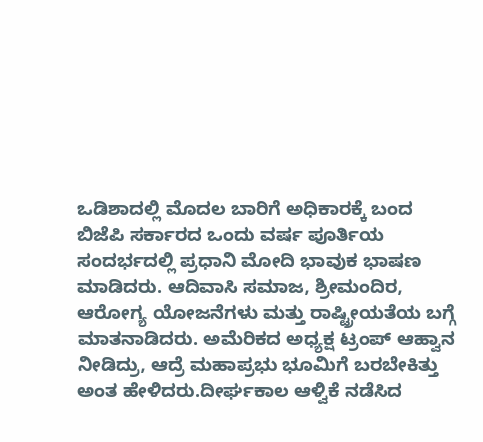ಒಡಿಶಾದಲ್ಲಿ ಮೊದಲ ಬಾರಿಗೆ ಅಧಿಕಾರಕ್ಕೆ ಬಂದ ಬಿಜೆಪಿ ಸರ್ಕಾರದ ಒಂದು ವರ್ಷ ಪೂರ್ತಿಯ ಸಂದರ್ಭದಲ್ಲಿ ಪ್ರಧಾನಿ ಮೋದಿ ಭಾವುಕ ಭಾಷಣ ಮಾಡಿದರು. ಆದಿವಾಸಿ ಸಮಾಜ, ಶ್ರೀಮಂದಿರ, ಆರೋಗ್ಯ ಯೋಜನೆಗಳು ಮತ್ತು ರಾಷ್ಟ್ರೀಯತೆಯ ಬಗ್ಗೆ ಮಾತನಾಡಿದರು. ಅಮೆರಿಕದ ಅಧ್ಯಕ್ಷ ಟ್ರಂಪ್ ಆಹ್ವಾನ ನೀಡಿದ್ರು, ಆದ್ರೆ ಮಹಾಪ್ರಭು ಭೂಮಿಗೆ ಬರಬೇಕಿತ್ತು ಅಂತ ಹೇಳಿದರು.ದೀರ್ಘಕಾಲ ಆಳ್ವಿಕೆ ನಡೆಸಿದ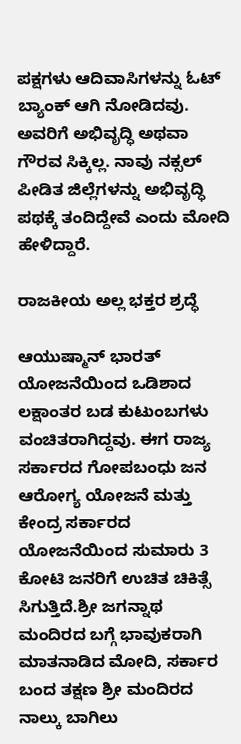ಪಕ್ಷಗಳು ಆದಿವಾಸಿಗಳನ್ನು ಓಟ್ ಬ್ಯಾಂಕ್ ಆಗಿ ನೋಡಿದವು. ಅವರಿಗೆ ಅಭಿವೃದ್ಧಿ ಅಥವಾ ಗೌರವ ಸಿಕ್ಕಿಲ್ಲ. ನಾವು ನಕ್ಸಲ್ ಪೀಡಿತ ಜಿಲ್ಲೆಗಳನ್ನು ಅಭಿವೃದ್ಧಿ ಪಥಕ್ಕೆ ತಂದಿದ್ದೇವೆ ಎಂದು ಮೋದಿ ಹೇಳಿದ್ದಾರೆ.

ರಾಜಕೀಯ ಅಲ್ಲ ಭಕ್ತರ ಶ್ರದ್ಧೆ

ಆಯುಷ್ಮಾನ್ ಭಾರತ್ ಯೋಜನೆಯಿಂದ ಒಡಿಶಾದ ಲಕ್ಷಾಂತರ ಬಡ ಕುಟುಂಬಗಳು ವಂಚಿತರಾಗಿದ್ದವು. ಈಗ ರಾಜ್ಯ ಸರ್ಕಾರದ ಗೋಪಬಂಧು ಜನ ಆರೋಗ್ಯ ಯೋಜನೆ ಮತ್ತು ಕೇಂದ್ರ ಸರ್ಕಾರದ ಯೋಜನೆಯಿಂದ ಸುಮಾರು 3 ಕೋಟಿ ಜನರಿಗೆ ಉಚಿತ ಚಿಕಿತ್ಸೆ ಸಿಗುತ್ತಿದೆ.ಶ್ರೀ ಜಗನ್ನಾಥ ಮಂದಿರದ ಬಗ್ಗೆ ಭಾವುಕರಾಗಿ ಮಾತನಾಡಿದ ಮೋದಿ, ಸರ್ಕಾರ ಬಂದ ತಕ್ಷಣ ಶ್ರೀ ಮಂದಿರದ ನಾಲ್ಕು ಬಾಗಿಲು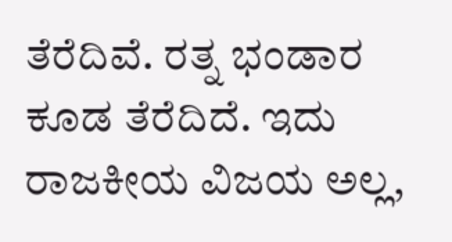ತೆರೆದಿವೆ. ರತ್ನ ಭಂಡಾರ ಕೂಡ ತೆರೆದಿದೆ. ಇದು ರಾಜಕೀಯ ವಿಜಯ ಅಲ್ಲ,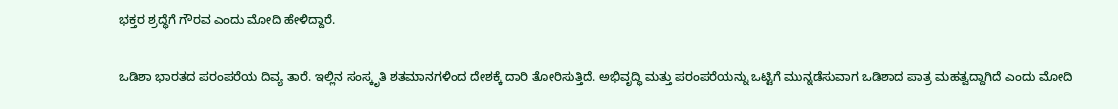ಭಕ್ತರ ಶ್ರದ್ಧೆಗೆ ಗೌರವ ಎಂದು ಮೋದಿ ಹೇಳಿದ್ದಾರೆ.

ಒಡಿಶಾ ಭಾರತದ ಪರಂಪರೆಯ ದಿವ್ಯ ತಾರೆ. ಇಲ್ಲಿನ ಸಂಸ್ಕೃತಿ ಶತಮಾನಗಳಿಂದ ದೇಶಕ್ಕೆ ದಾರಿ ತೋರಿಸುತ್ತಿದೆ. ಅಭಿವೃದ್ಧಿ ಮತ್ತು ಪರಂಪರೆಯನ್ನು ಒಟ್ಟಿಗೆ ಮುನ್ನಡೆಸುವಾಗ ಒಡಿಶಾದ ಪಾತ್ರ ಮಹತ್ವದ್ದಾಗಿದೆ ಎಂದು ಮೋದಿ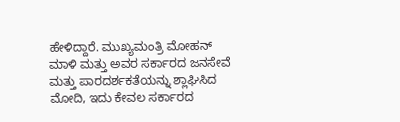ಹೇಳಿದ್ದಾರೆ. ಮುಖ್ಯಮಂತ್ರಿ ಮೋಹನ್ ಮಾಳಿ ಮತ್ತು ಅವರ ಸರ್ಕಾರದ ಜನಸೇವೆ ಮತ್ತು ಪಾರದರ್ಶಕತೆಯನ್ನು ಶ್ಲಾಘಿಸಿದ ಮೋದಿ, ಇದು ಕೇವಲ ಸರ್ಕಾರದ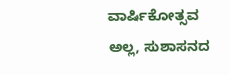ವಾರ್ಷಿಕೋತ್ಸವ ಅಲ್ಲ, ಸುಶಾಸನದ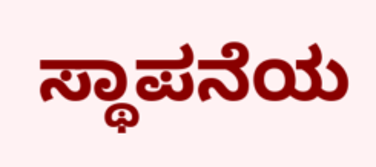ಸ್ಥಾಪನೆಯ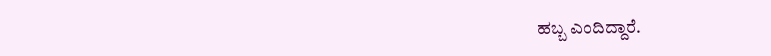ಹಬ್ಬ ಎಂದಿದ್ದಾರೆ.